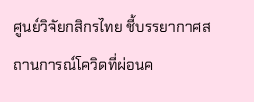ศูนย์วิจัยกสิกรไทย ชี้บรรยากาศสถานการณ์โควิดที่ผ่อนค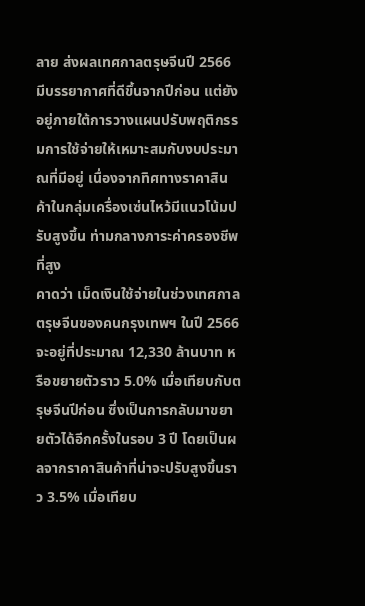ลาย ส่งผลเทศกาลตรุษจีนปี 2566 มีบรรยากาศที่ดีขึ้นจากปีก่อน แต่ยังอยู่ภายใต้การวางแผนปรับพฤติกรรมการใช้จ่ายให้เหมาะสมกับงบประมาณที่มีอยู่ เนื่องจากทิศทางราคาสินค้าในกลุ่มเครื่องเซ่นไหว้มีแนวโน้มปรับสูงขึ้น ท่ามกลางภาระค่าครองชีพที่สูง
คาดว่า เม็ดเงินใช้จ่ายในช่วงเทศกาลตรุษจีนของคนกรุงเทพฯ ในปี 2566 จะอยู่ที่ประมาณ 12,330 ล้านบาท หรือขยายตัวราว 5.0% เมื่อเทียบกับตรุษจีนปีก่อน ซึ่งเป็นการกลับมาขยายตัวได้อีกครั้งในรอบ 3 ปี โดยเป็นผลจากราคาสินค้าที่น่าจะปรับสูงขึ้นราว 3.5% เมื่อเทียบ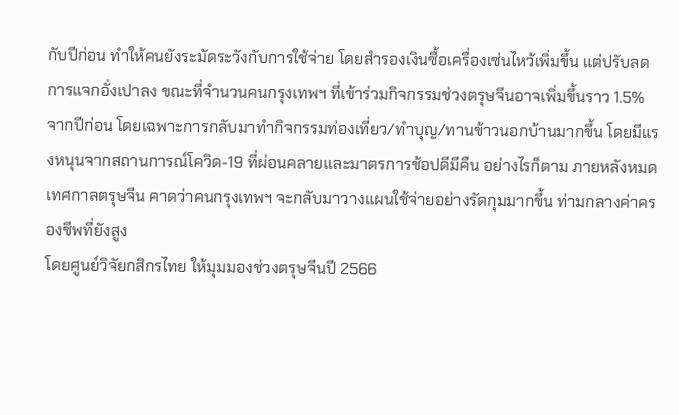กับปีก่อน ทำให้คนยังระมัดระวังกับการใช้จ่าย โดยสำรองเงินซื้อเครื่องเซ่นไหว้เพิ่มขึ้น แต่ปรับลดการแจกอั่งเปาลง ขณะที่จำนวนคนกรุงเทพฯ ที่เข้าร่วมกิจกรรมช่วงตรุษจีนอาจเพิ่มขึ้นราว 1.5% จากปีก่อน โดยเฉพาะการกลับมาทำกิจกรรมท่องเที่ยว/ทำบุญ/ทานข้าวนอกบ้านมากขึ้น โดยมีแรงหนุนจากสถานการณ์โควิด-19 ที่ผ่อนคลายและมาตรการช้อปดีมีคืน อย่างไรก็ตาม ภายหลังหมดเทศกาลตรุษจีน คาดว่าคนกรุงเทพฯ จะกลับมาวางแผนใช้จ่ายอย่างรัดกุมมากขึ้น ท่ามกลางค่าครองชีพที่ยังสูง
โดยศูนย์วิจัยกสิกรไทย ให้มุมมองช่วงตรุษจีนปี 2566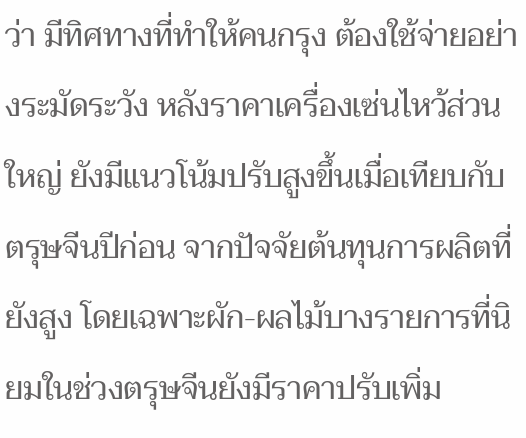ว่า มีทิศทางที่ทำให้คนกรุง ต้องใช้จ่ายอย่างระมัดระวัง หลังราคาเครื่องเซ่นไหว้ส่วนใหญ่ ยังมีแนวโน้มปรับสูงขึ้นเมื่อเทียบกับตรุษจีนปีก่อน จากปัจจัยต้นทุนการผลิตที่ยังสูง โดยเฉพาะผัก-ผลไม้บางรายการที่นิยมในช่วงตรุษจีนยังมีราคาปรับเพิ่ม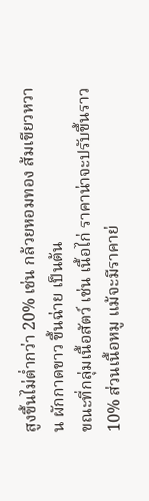สูงขึ้นไม่ต่ำกว่า 20% เช่น กล้วยหอมทอง ส้มเขียวหวาน ผักกาดขาว ขึ้นฉ่าย เป็นต้น
ขณะที่กลุ่มเนื้อสัตว์ เช่น เนื้อไก่ ราคาน่าจะปรับขึ้นราว 10% ส่วนเนื้อหมู แม้จะมีราคาย่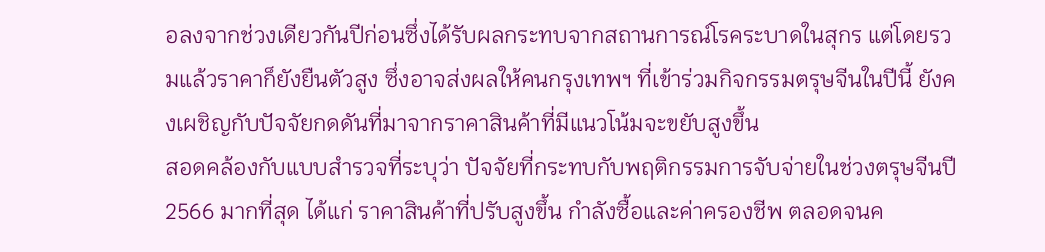อลงจากช่วงเดียวกันปีก่อนซึ่งได้รับผลกระทบจากสถานการณ์โรคระบาดในสุกร แต่โดยรวมแล้วราคาก็ยังยืนตัวสูง ซึ่งอาจส่งผลให้คนกรุงเทพฯ ที่เข้าร่วมกิจกรรมตรุษจีนในปีนี้ ยังคงเผชิญกับปัจจัยกดดันที่มาจากราคาสินค้าที่มีแนวโน้มจะขยับสูงขึ้น
สอดคล้องกับแบบสำรวจที่ระบุว่า ปัจจัยที่กระทบกับพฤติกรรมการจับจ่ายในช่วงตรุษจีนปี 2566 มากที่สุด ได้แก่ ราคาสินค้าที่ปรับสูงขึ้น กำลังซื้อและค่าครองชีพ ตลอดจนค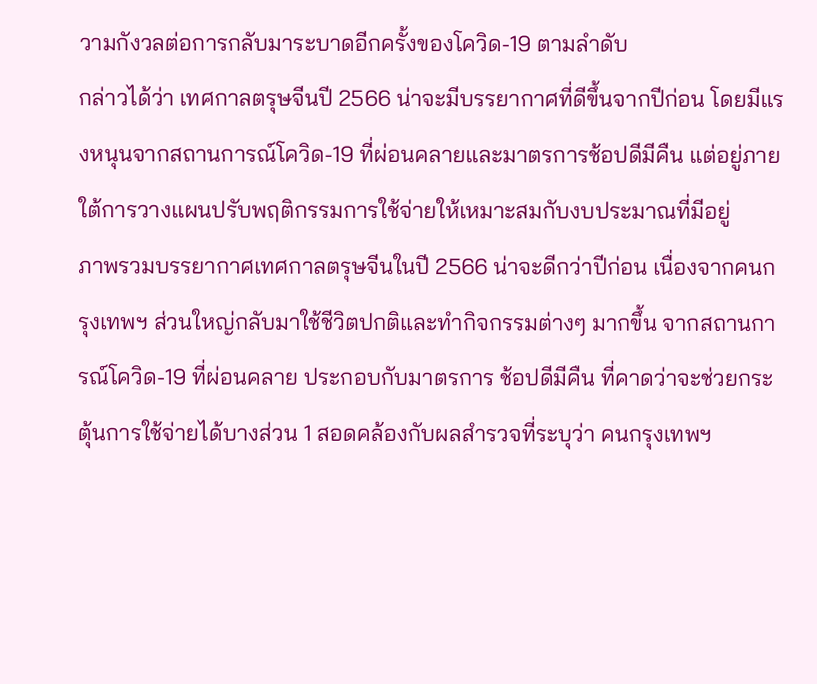วามกังวลต่อการกลับมาระบาดอีกครั้งของโควิด-19 ตามลำดับ
กล่าวได้ว่า เทศกาลตรุษจีนปี 2566 น่าจะมีบรรยากาศที่ดีขึ้นจากปีก่อน โดยมีแรงหนุนจากสถานการณ์โควิด-19 ที่ผ่อนคลายและมาตรการช้อปดีมีคืน แต่อยู่ภายใต้การวางแผนปรับพฤติกรรมการใช้จ่ายให้เหมาะสมกับงบประมาณที่มีอยู่
ภาพรวมบรรยากาศเทศกาลตรุษจีนในปี 2566 น่าจะดีกว่าปีก่อน เนื่องจากคนกรุงเทพฯ ส่วนใหญ่กลับมาใช้ชีวิตปกติและทำกิจกรรมต่างๆ มากขึ้น จากสถานการณ์โควิด-19 ที่ผ่อนคลาย ประกอบกับมาตรการ ช้อปดีมีคืน ที่คาดว่าจะช่วยกระตุ้นการใช้จ่ายได้บางส่วน 1 สอดคล้องกับผลสำรวจที่ระบุว่า คนกรุงเทพฯ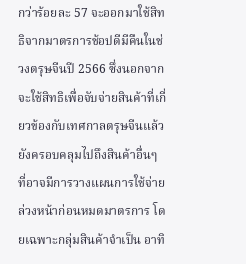กว่าร้อยละ 57 จะออกมาใช้สิทธิจากมาตรการช้อปดีมีคืนในช่วงตรุษจีนปี 2566 ซึ่งนอกจากจะใช้สิทธิเพื่อจับจ่ายสินค้าที่เกี่ยวข้องกับเทศกาลตรุษจีนแล้ว ยังครอบคลุมไปถึงสินค้าอื่นๆ ที่อาจมีการวางแผนการใช้จ่ายล่วงหน้าก่อนหมดมาตรการ โดยเฉพาะกลุ่มสินค้าจำเป็น อาทิ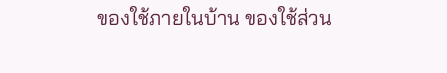ของใช้ภายในบ้าน ของใช้ส่วน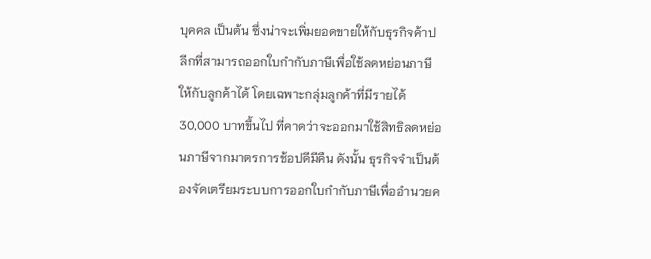บุคคล เป็นต้น ซึ่งน่าจะเพิ่มยอดขายให้กับธุรกิจค้าปลีกที่สามารถออกใบกำกับภาษีเพื่อใช้ลดหย่อนภาษีให้กับลูกค้าได้ โดยเฉพาะกลุ่มลูกค้าที่มีรายได้ 30,000 บาทขึ้นไป ที่คาดว่าจะออกมาใช้สิทธิลดหย่อนภาษีจากมาตรการช้อปดีมีคืน ดังนั้น ธุรกิจจำเป็นต้องจัดเตรียมระบบการออกใบกำกับภาษีเพื่ออำนวยค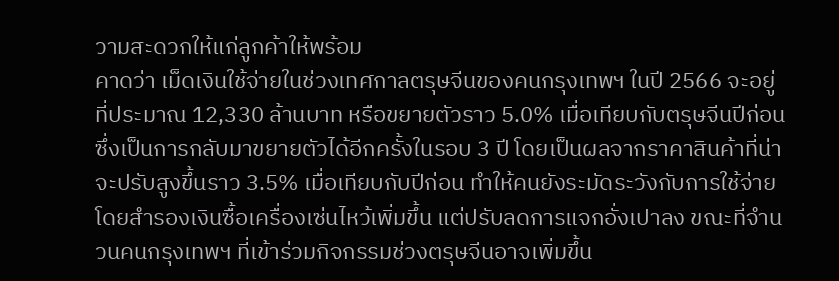วามสะดวกให้แก่ลูกค้าให้พร้อม
คาดว่า เม็ดเงินใช้จ่ายในช่วงเทศกาลตรุษจีนของคนกรุงเทพฯ ในปี 2566 จะอยู่ที่ประมาณ 12,330 ล้านบาท หรือขยายตัวราว 5.0% เมื่อเทียบกับตรุษจีนปีก่อน ซึ่งเป็นการกลับมาขยายตัวได้อีกครั้งในรอบ 3 ปี โดยเป็นผลจากราคาสินค้าที่น่าจะปรับสูงขึ้นราว 3.5% เมื่อเทียบกับปีก่อน ทำให้คนยังระมัดระวังกับการใช้จ่าย โดยสำรองเงินซื้อเครื่องเซ่นไหว้เพิ่มขึ้น แต่ปรับลดการแจกอั่งเปาลง ขณะที่จำนวนคนกรุงเทพฯ ที่เข้าร่วมกิจกรรมช่วงตรุษจีนอาจเพิ่มขึ้น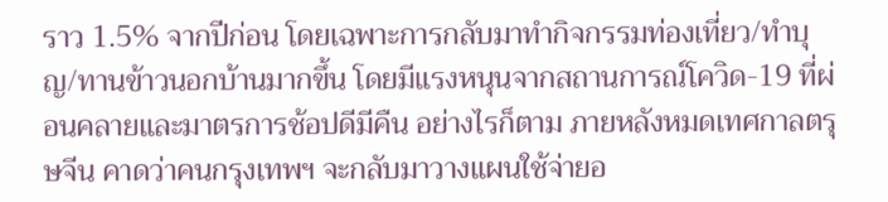ราว 1.5% จากปีก่อน โดยเฉพาะการกลับมาทำกิจกรรมท่องเที่ยว/ทำบุญ/ทานข้าวนอกบ้านมากขึ้น โดยมีแรงหนุนจากสถานการณ์โควิด-19 ที่ผ่อนคลายและมาตรการช้อปดีมีคืน อย่างไรก็ตาม ภายหลังหมดเทศกาลตรุษจีน คาดว่าคนกรุงเทพฯ จะกลับมาวางแผนใช้จ่ายอ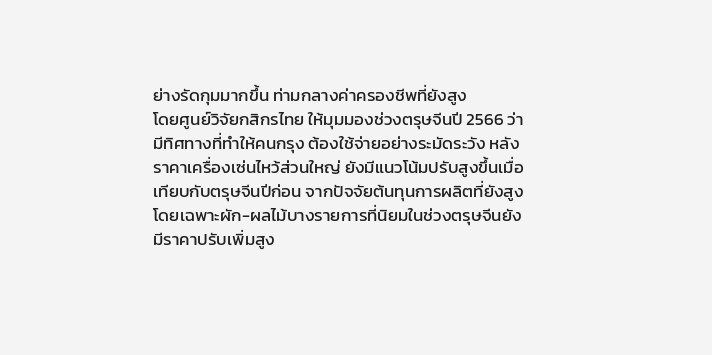ย่างรัดกุมมากขึ้น ท่ามกลางค่าครองชีพที่ยังสูง
โดยศูนย์วิจัยกสิกรไทย ให้มุมมองช่วงตรุษจีนปี 2566 ว่า มีทิศทางที่ทำให้คนกรุง ต้องใช้จ่ายอย่างระมัดระวัง หลังราคาเครื่องเซ่นไหว้ส่วนใหญ่ ยังมีแนวโน้มปรับสูงขึ้นเมื่อเทียบกับตรุษจีนปีก่อน จากปัจจัยต้นทุนการผลิตที่ยังสูง โดยเฉพาะผัก-ผลไม้บางรายการที่นิยมในช่วงตรุษจีนยังมีราคาปรับเพิ่มสูง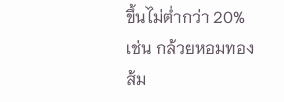ขึ้นไม่ต่ำกว่า 20% เช่น กล้วยหอมทอง ส้ม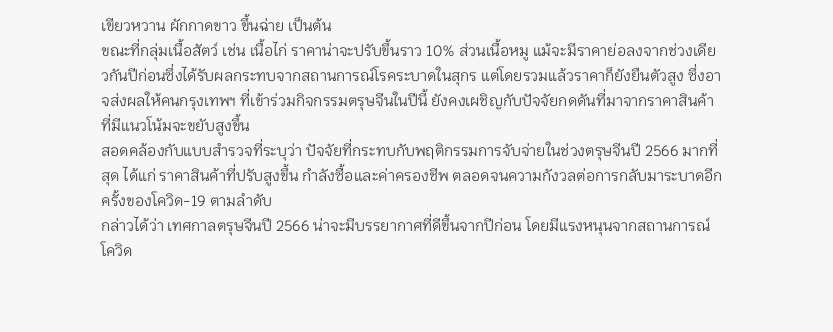เขียวหวาน ผักกาดขาว ขึ้นฉ่าย เป็นต้น
ขณะที่กลุ่มเนื้อสัตว์ เช่น เนื้อไก่ ราคาน่าจะปรับขึ้นราว 10% ส่วนเนื้อหมู แม้จะมีราคาย่อลงจากช่วงเดียวกันปีก่อนซึ่งได้รับผลกระทบจากสถานการณ์โรคระบาดในสุกร แต่โดยรวมแล้วราคาก็ยังยืนตัวสูง ซึ่งอาจส่งผลให้คนกรุงเทพฯ ที่เข้าร่วมกิจกรรมตรุษจีนในปีนี้ ยังคงเผชิญกับปัจจัยกดดันที่มาจากราคาสินค้าที่มีแนวโน้มจะขยับสูงขึ้น
สอดคล้องกับแบบสำรวจที่ระบุว่า ปัจจัยที่กระทบกับพฤติกรรมการจับจ่ายในช่วงตรุษจีนปี 2566 มากที่สุด ได้แก่ ราคาสินค้าที่ปรับสูงขึ้น กำลังซื้อและค่าครองชีพ ตลอดจนความกังวลต่อการกลับมาระบาดอีกครั้งของโควิด-19 ตามลำดับ
กล่าวได้ว่า เทศกาลตรุษจีนปี 2566 น่าจะมีบรรยากาศที่ดีขึ้นจากปีก่อน โดยมีแรงหนุนจากสถานการณ์โควิด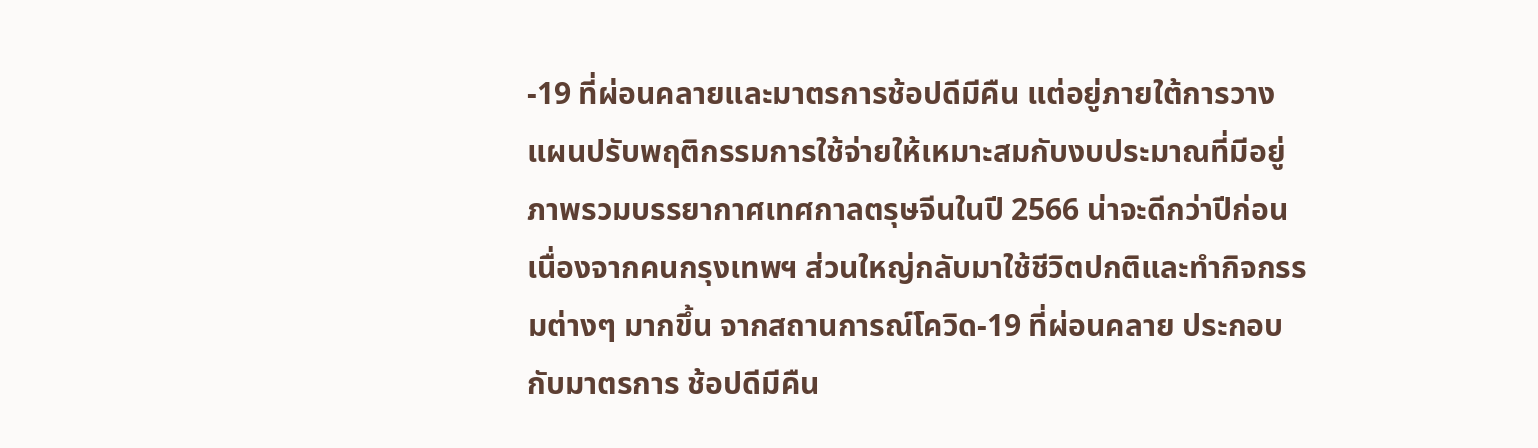-19 ที่ผ่อนคลายและมาตรการช้อปดีมีคืน แต่อยู่ภายใต้การวางแผนปรับพฤติกรรมการใช้จ่ายให้เหมาะสมกับงบประมาณที่มีอยู่
ภาพรวมบรรยากาศเทศกาลตรุษจีนในปี 2566 น่าจะดีกว่าปีก่อน เนื่องจากคนกรุงเทพฯ ส่วนใหญ่กลับมาใช้ชีวิตปกติและทำกิจกรรมต่างๆ มากขึ้น จากสถานการณ์โควิด-19 ที่ผ่อนคลาย ประกอบกับมาตรการ ช้อปดีมีคืน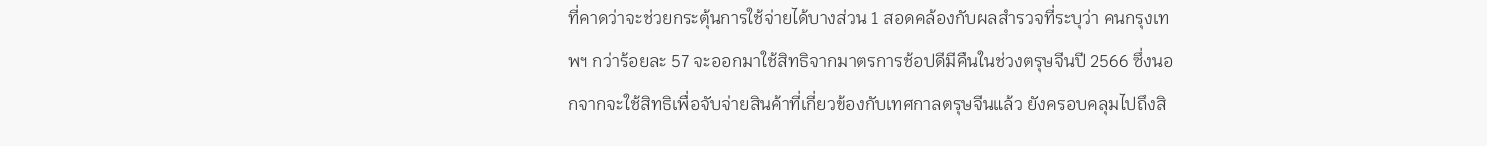ที่คาดว่าจะช่วยกระตุ้นการใช้จ่ายได้บางส่วน 1 สอดคล้องกับผลสำรวจที่ระบุว่า คนกรุงเทพฯ กว่าร้อยละ 57 จะออกมาใช้สิทธิจากมาตรการช้อปดีมีคืนในช่วงตรุษจีนปี 2566 ซึ่งนอกจากจะใช้สิทธิเพื่อจับจ่ายสินค้าที่เกี่ยวข้องกับเทศกาลตรุษจีนแล้ว ยังครอบคลุมไปถึงสิ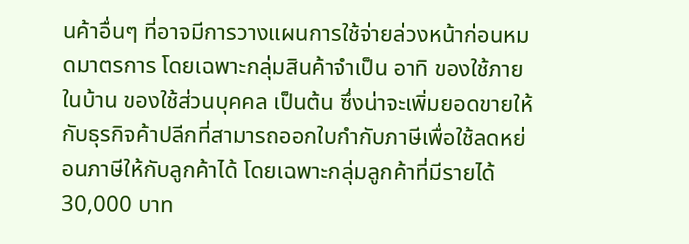นค้าอื่นๆ ที่อาจมีการวางแผนการใช้จ่ายล่วงหน้าก่อนหมดมาตรการ โดยเฉพาะกลุ่มสินค้าจำเป็น อาทิ ของใช้ภายในบ้าน ของใช้ส่วนบุคคล เป็นต้น ซึ่งน่าจะเพิ่มยอดขายให้กับธุรกิจค้าปลีกที่สามารถออกใบกำกับภาษีเพื่อใช้ลดหย่อนภาษีให้กับลูกค้าได้ โดยเฉพาะกลุ่มลูกค้าที่มีรายได้ 30,000 บาท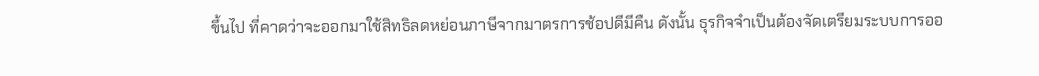ขึ้นไป ที่คาดว่าจะออกมาใช้สิทธิลดหย่อนภาษีจากมาตรการช้อปดีมีคืน ดังนั้น ธุรกิจจำเป็นต้องจัดเตรียมระบบการออ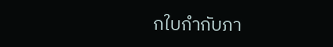กใบกำกับภา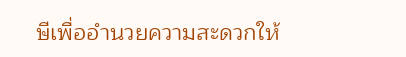ษีเพื่ออำนวยความสะดวกให้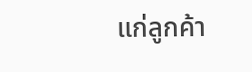แก่ลูกค้า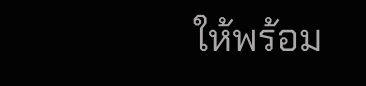ให้พร้อม